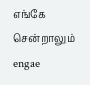எங்கே சென்றாலும்
engae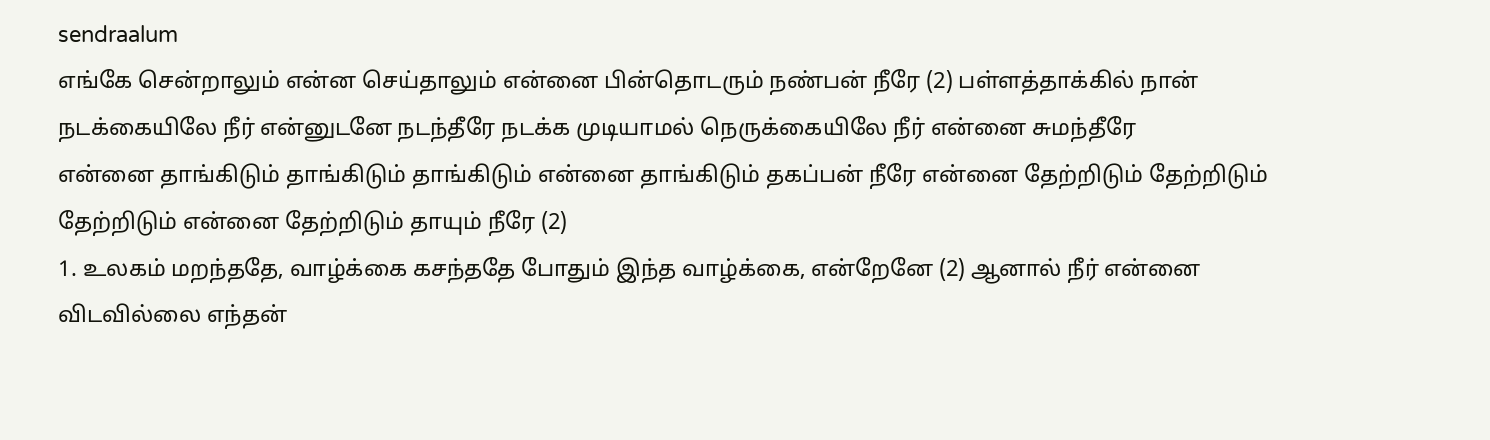sendraalum
எங்கே சென்றாலும் என்ன செய்தாலும் என்னை பின்தொடரும் நண்பன் நீரே (2) பள்ளத்தாக்கில் நான் நடக்கையிலே நீர் என்னுடனே நடந்தீரே நடக்க முடியாமல் நெருக்கையிலே நீர் என்னை சுமந்தீரே
என்னை தாங்கிடும் தாங்கிடும் தாங்கிடும் என்னை தாங்கிடும் தகப்பன் நீரே என்னை தேற்றிடும் தேற்றிடும் தேற்றிடும் என்னை தேற்றிடும் தாயும் நீரே (2)
1. உலகம் மறந்ததே, வாழ்க்கை கசந்ததே போதும் இந்த வாழ்க்கை, என்றேனே (2) ஆனால் நீர் என்னை விடவில்லை எந்தன்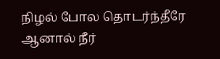நிழல் போல தொடர்ந்தீரே ஆனால் நீர்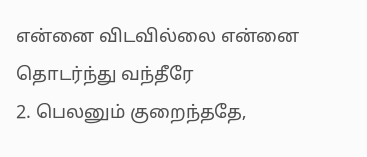என்னை விடவில்லை என்னை தொடர்ந்து வந்தீரே
2. பெலனும் குறைந்ததே,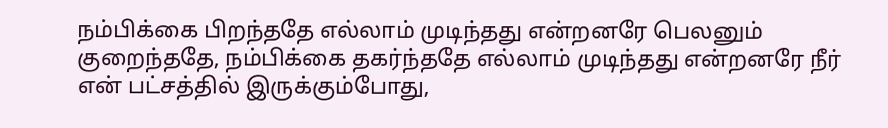நம்பிக்கை பிறந்ததே எல்லாம் முடிந்தது என்றனரே பெலனும் குறைந்ததே, நம்பிக்கை தகர்ந்ததே எல்லாம் முடிந்தது என்றனரே நீர் என் பட்சத்தில் இருக்கும்போது,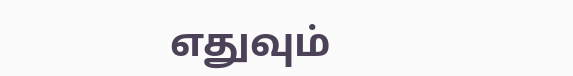எதுவும்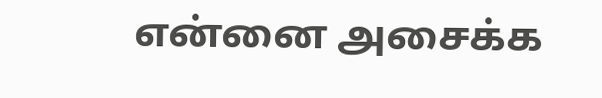என்னை அசைக்க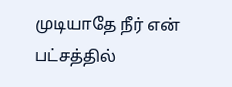முடியாதே நீர் என் பட்சத்தில்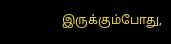இருக்கும்போது,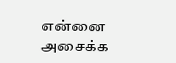என்னை அசைக்க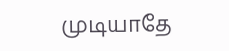முடியாதே